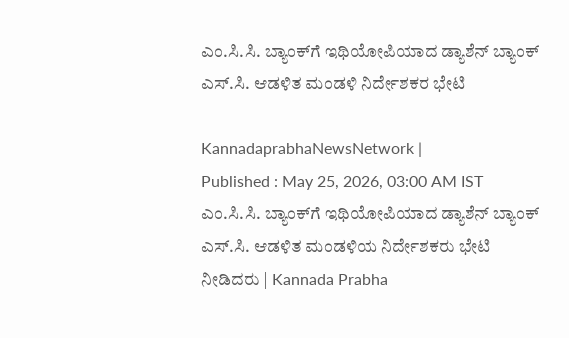ಎಂ.ಸಿ.ಸಿ. ಬ್ಯಾಂಕ್‌ಗೆ ಇಥಿಯೋಪಿಯಾದ ಡ್ಯಾಶೆನ್ ಬ್ಯಾಂಕ್ ಎಸ್.ಸಿ. ಆಡಳಿತ ಮಂಡಳಿ ನಿರ್ದೇಶಕರ ಭೇಟಿ

KannadaprabhaNewsNetwork |
Published : May 25, 2026, 03:00 AM IST
ಎಂ.ಸಿ.ಸಿ. ಬ್ಯಾಂಕ್‌ಗೆ ಇಥಿಯೋಪಿಯಾದ ಡ್ಯಾಶೆನ್ ಬ್ಯಾಂಕ್ ಎಸ್.ಸಿ. ಆಡಳಿತ ಮಂಡಳಿಯ ನಿರ್ದೇಶಕರು ಭೇಟಿ ನೀಡಿದರು | Kannada Prabha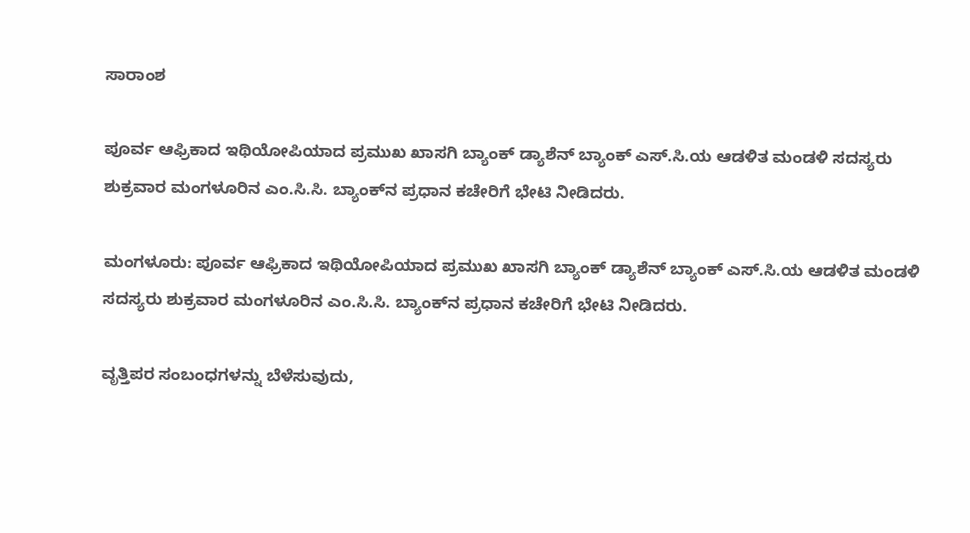ಸಾರಾಂಶ

ಪೂರ್ವ ಆಫ್ರಿಕಾದ ಇಥಿಯೋಪಿಯಾದ ಪ್ರಮುಖ ಖಾಸಗಿ ಬ್ಯಾಂಕ್ ಡ್ಯಾಶೆನ್ ಬ್ಯಾಂಕ್ ಎಸ್.ಸಿ.ಯ ಆಡಳಿತ ಮಂಡಳಿ ಸದಸ್ಯರು ಶುಕ್ರವಾರ ಮಂಗಳೂರಿನ ಎಂ.ಸಿ.ಸಿ. ಬ್ಯಾಂಕ್‌ನ ಪ್ರಧಾನ ಕಚೇರಿಗೆ ಭೇಟಿ ನೀಡಿದರು.

ಮಂಗಳೂರು: ಪೂರ್ವ ಆಫ್ರಿಕಾದ ಇಥಿಯೋಪಿಯಾದ ಪ್ರಮುಖ ಖಾಸಗಿ ಬ್ಯಾಂಕ್ ಡ್ಯಾಶೆನ್ ಬ್ಯಾಂಕ್ ಎಸ್.ಸಿ.ಯ ಆಡಳಿತ ಮಂಡಳಿ ಸದಸ್ಯರು ಶುಕ್ರವಾರ ಮಂಗಳೂರಿನ ಎಂ.ಸಿ.ಸಿ. ಬ್ಯಾಂಕ್‌ನ ಪ್ರಧಾನ ಕಚೇರಿಗೆ ಭೇಟಿ ನೀಡಿದರು.

ವೃತ್ತಿಪರ ಸಂಬಂಧಗಳನ್ನು ಬೆಳೆಸುವುದು,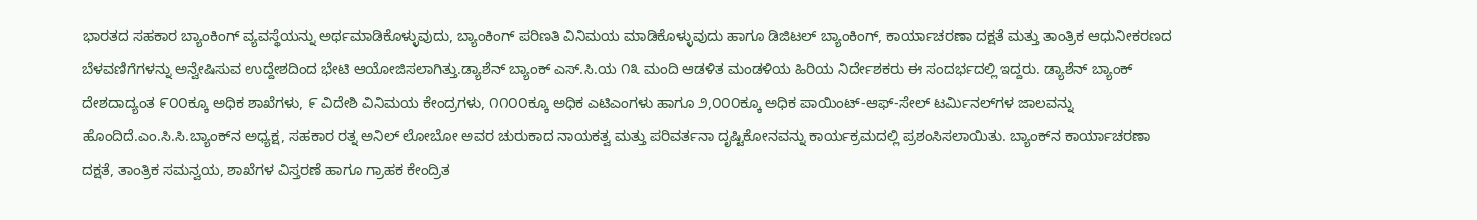ಭಾರತದ ಸಹಕಾರ ಬ್ಯಾಂಕಿಂಗ್ ವ್ಯವಸ್ಥೆಯನ್ನು ಅರ್ಥಮಾಡಿಕೊಳ್ಳುವುದು, ಬ್ಯಾಂಕಿಂಗ್ ಪರಿಣತಿ ವಿನಿಮಯ ಮಾಡಿಕೊಳ್ಳುವುದು ಹಾಗೂ ಡಿಜಿಟಲ್ ಬ್ಯಾಂಕಿಂಗ್, ಕಾರ್ಯಾಚರಣಾ ದಕ್ಷತೆ ಮತ್ತು ತಾಂತ್ರಿಕ ಆಧುನೀಕರಣದ ಬೆಳವಣಿಗೆಗಳನ್ನು ಅನ್ವೇಷಿಸುವ ಉದ್ದೇಶದಿಂದ ಭೇಟಿ ಆಯೋಜಿಸಲಾಗಿತ್ತು.ಡ್ಯಾಶೆನ್ ಬ್ಯಾಂಕ್ ಎಸ್.ಸಿ.ಯ ೧೩ ಮಂದಿ ಆಡಳಿತ ಮಂಡಳಿಯ ಹಿರಿಯ ನಿರ್ದೇಶಕರು ಈ ಸಂದರ್ಭದಲ್ಲಿ ಇದ್ದರು. ಡ್ಯಾಶೆನ್ ಬ್ಯಾಂಕ್ ದೇಶದಾದ್ಯಂತ ೯೦೦ಕ್ಕೂ ಅಧಿಕ ಶಾಖೆಗಳು, ೯ ವಿದೇಶಿ ವಿನಿಮಯ ಕೇಂದ್ರಗಳು, ೧೧೦೦ಕ್ಕೂ ಅಧಿಕ ಎಟಿಎಂಗಳು ಹಾಗೂ ೨,೦೦೦ಕ್ಕೂ ಅಧಿಕ ಪಾಯಿಂಟ್-ಆಫ್-ಸೇಲ್ ಟರ್ಮಿನಲ್‌ಗಳ ಜಾಲವನ್ನು ಹೊಂದಿದೆ.ಎಂ.ಸಿ.ಸಿ.ಬ್ಯಾಂಕ್‌ನ ಅಧ್ಯಕ್ಷ, ಸಹಕಾರ ರತ್ನ ಅನಿಲ್ ಲೋಬೋ ಅವರ ಚುರುಕಾದ ನಾಯಕತ್ವ ಮತ್ತು ಪರಿವರ್ತನಾ ದೃಷ್ಟಿಕೋನವನ್ನು ಕಾರ್ಯಕ್ರಮದಲ್ಲಿ ಪ್ರಶಂಸಿಸಲಾಯಿತು. ಬ್ಯಾಂಕ್‌ನ ಕಾರ್ಯಾಚರಣಾ ದಕ್ಷತೆ, ತಾಂತ್ರಿಕ ಸಮನ್ವಯ, ಶಾಖೆಗಳ ವಿಸ್ತರಣೆ ಹಾಗೂ ಗ್ರಾಹಕ ಕೇಂದ್ರಿತ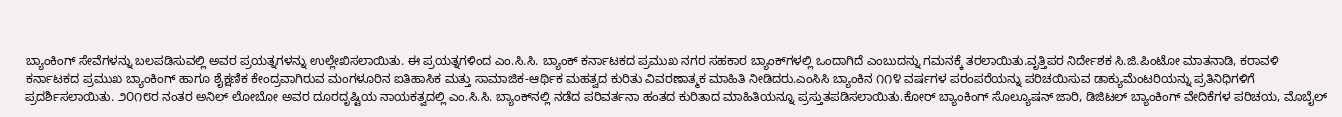ಬ್ಯಾಂಕಿಂಗ್ ಸೇವೆಗಳನ್ನು ಬಲಪಡಿಸುವಲ್ಲಿ ಅವರ ಪ್ರಯತ್ನಗಳನ್ನು ಉಲ್ಲೇಖಿಸಲಾಯಿತು. ಈ ಪ್ರಯತ್ನಗಳಿಂದ ಎಂ.ಸಿ.ಸಿ. ಬ್ಯಾಂಕ್ ಕರ್ನಾಟಕದ ಪ್ರಮುಖ ನಗರ ಸಹಕಾರ ಬ್ಯಾಂಕ್‌ಗಳಲ್ಲಿ ಒಂದಾಗಿದೆ ಎಂಬುದನ್ನು ಗಮನಕ್ಕೆ ತರಲಾಯಿತು.ವೃತ್ತಿಪರ ನಿರ್ದೇಶಕ ಸಿ.ಜಿ.ಪಿಂಟೋ ಮಾತನಾಡಿ, ಕರಾವಳಿ ಕರ್ನಾಟಕದ ಪ್ರಮುಖ ಬ್ಯಾಂಕಿಂಗ್ ಹಾಗೂ ಶೈಕ್ಷಣಿಕ ಕೇಂದ್ರವಾಗಿರುವ ಮಂಗಳೂರಿನ ಐತಿಹಾಸಿಕ ಮತ್ತು ಸಾಮಾಜಿಕ-ಆರ್ಥಿಕ ಮಹತ್ವದ ಕುರಿತು ವಿವರಣಾತ್ಮಕ ಮಾಹಿತಿ ನೀಡಿದರು.ಎಂಸಿಸಿ ಬ್ಯಾಂಕಿನ ೧೧೪ ವರ್ಷಗಳ ಪರಂಪರೆಯನ್ನು ಪರಿಚಯಿಸುವ ಡಾಕ್ಯುಮೆಂಟರಿಯನ್ನು ಪ್ರತಿನಿಧಿಗಳಿಗೆ ಪ್ರದರ್ಶಿಸಲಾಯಿತು. ೨೦೧೮ರ ನಂತರ ಅನಿಲ್ ಲೋಬೋ ಅವರ ದೂರದೃಷ್ಟಿಯ ನಾಯಕತ್ವದಲ್ಲಿ ಎಂ.ಸಿ.ಸಿ. ಬ್ಯಾಂಕ್‌ನಲ್ಲಿ ನಡೆದ ಪರಿವರ್ತನಾ ಹಂತದ ಕುರಿತಾದ ಮಾಹಿತಿಯನ್ನೂ ಪ್ರಸ್ತುತಪಡಿಸಲಾಯಿತು.ಕೋರ್ ಬ್ಯಾಂಕಿಂಗ್ ಸೊಲ್ಯೂಷನ್ ಜಾರಿ, ಡಿಜಿಟಲ್ ಬ್ಯಾಂಕಿಂಗ್ ವೇದಿಕೆಗಳ ಪರಿಚಯ, ಮೊಬೈಲ್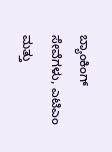ಬ್ಯಾಂಕಿಂಗ್ ಸೇವೆಗಳು, ಎಟಿಎಂ ಮತ್ತು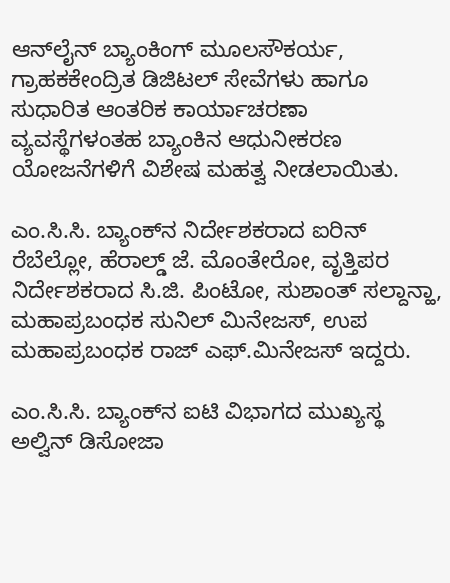ಆನ್‌ಲೈನ್ ಬ್ಯಾಂಕಿಂಗ್ ಮೂಲಸೌಕರ್ಯ, ಗ್ರಾಹಕಕೇಂದ್ರಿತ ಡಿಜಿಟಲ್ ಸೇವೆಗಳು ಹಾಗೂ ಸುಧಾರಿತ ಆಂತರಿಕ ಕಾರ್ಯಾಚರಣಾ ವ್ಯವಸ್ಥೆಗಳಂತಹ ಬ್ಯಾಂಕಿನ ಆಧುನೀಕರಣ ಯೋಜನೆಗಳಿಗೆ ವಿಶೇಷ ಮಹತ್ವ ನೀಡಲಾಯಿತು.

ಎಂ.ಸಿ.ಸಿ. ಬ್ಯಾಂಕ್‌ನ ನಿರ್ದೇಶಕರಾದ ಐರಿನ್ ರೆಬೆಲ್ಲೋ, ಹೆರಾಲ್ಡ್ ಜೆ. ಮೊಂತೇರೋ, ವೃತ್ತಿಪರ ನಿರ್ದೇಶಕರಾದ ಸಿ.ಜಿ. ಪಿಂಟೋ, ಸುಶಾಂತ್ ಸಲ್ದಾನ್ಹಾ, ಮಹಾಪ್ರಬಂಧಕ ಸುನಿಲ್ ಮಿನೇಜಸ್, ಉಪ ಮಹಾಪ್ರಬಂಧಕ ರಾಜ್ ಎಫ್.ಮಿನೇಜಸ್ ಇದ್ದರು.

ಎಂ.ಸಿ.ಸಿ. ಬ್ಯಾಂಕ್‌ನ ಐಟಿ ವಿಭಾಗದ ಮುಖ್ಯಸ್ಥ ಅಲ್ವಿನ್ ಡಿಸೋಜಾ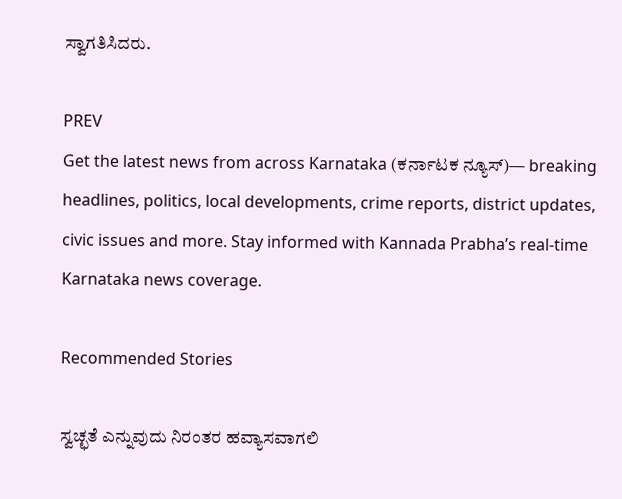ಸ್ವಾಗತಿಸಿದರು.

PREV
Get the latest news from across Karnataka (ಕರ್ನಾಟಕ ನ್ಯೂಸ್)— breaking headlines, politics, local developments, crime reports, district updates, civic issues and more. Stay informed with Kannada Prabha’s real‑time Karnataka news coverage.

Recommended Stories

ಸ್ವಚ್ಛತೆ ಎನ್ನುವುದು ನಿರಂತರ ಹವ್ಯಾಸವಾಗಲಿ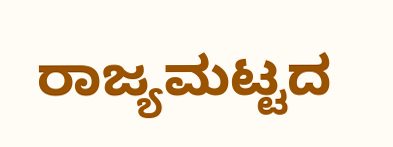ರಾಜ್ಯಮಟ್ಟದ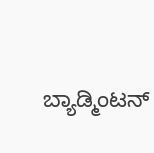ಬ್ಯಾಡ್ಮಿಂಟನ್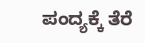ಪಂದ್ಯಕ್ಕೆ ತೆರೆ